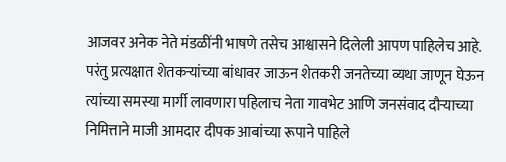आजवर अनेक नेते मंडळींनी भाषणे तसेच आश्वासने दिलेली आपण पाहिलेच आहे. परंतु प्रत्यक्षात शेतकऱ्यांच्या बांधावर जाऊन शेतकरी जनतेच्या व्यथा जाणून घेऊन त्यांच्या समस्या मार्गी लावणारा पहिलाच नेता गावभेट आणि जनसंवाद दौऱ्याच्या निमित्ताने माजी आमदार दीपक आबांच्या रूपाने पाहिले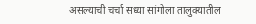असल्याची चर्चा सध्या सांगोला तालुक्यातील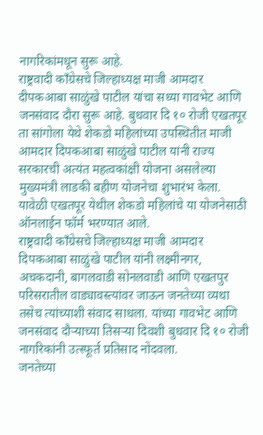नागरिकांमधून सुरू आहे.
राष्ट्रवादी काँग्रेसचे जिल्हाध्यक्ष माजी आमदार दीपकआबा साळुंखे पाटील यांचा सध्या गावभेट आणि जनसंवाद दौरा सुरू आहे. बुधवार दि १० रोजी एखतपूर ता सांगोला येथे शेकडो महिलांच्या उपस्थितीत माजी आमदार दिपकआबा साळुंखे पाटील यांनी राज्य सरकारची अत्यंत महत्वकांक्षी योजना असलेल्या मुख्यमंत्री लाडकी बहीण योजनेचा शुभारंभ केला. यावेळी एखतपूर येथील शेकडो महिलांचे या योजनेसाठी ऑनलाईन फॉर्म भरण्यात आले.
राष्ट्रवादी काँग्रेसचे जिल्हाध्यक्ष माजी आमदार दिपकआबा साळुंखे पाटील यांनी लक्ष्मीनगर, अचकदानी, बागलवाडी सोनलवाडी आणि एखतपुर परिसरातील वाड्यावस्त्यांवर जाऊन जनतेच्या व्यथा तसेच त्यांच्याशी संवाद साधला. यांच्या गावभेट आणि जनसंवाद दौऱ्याच्या तिसऱ्या दिवशी बुधवार दि १० रोजी नागरिकांनी उत्स्फूर्त प्रतिसाद नोंदवला.
जनतेच्या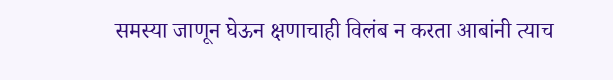समस्या जाणून घेऊन क्षणाचाही विलंब न करता आबांनी त्याच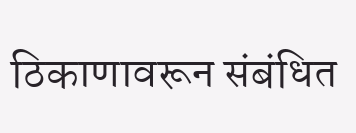ठिकाणावरून संबंधित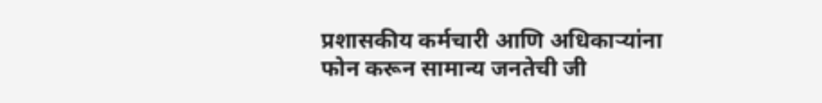प्रशासकीय कर्मचारी आणि अधिकाऱ्यांना फोन करून सामान्य जनतेची जी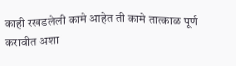काही रखडलेली कामे आहेत ती कामे तात्काळ पूर्ण करावीत अशा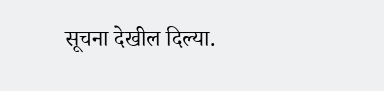सूचना देखील दिल्या.